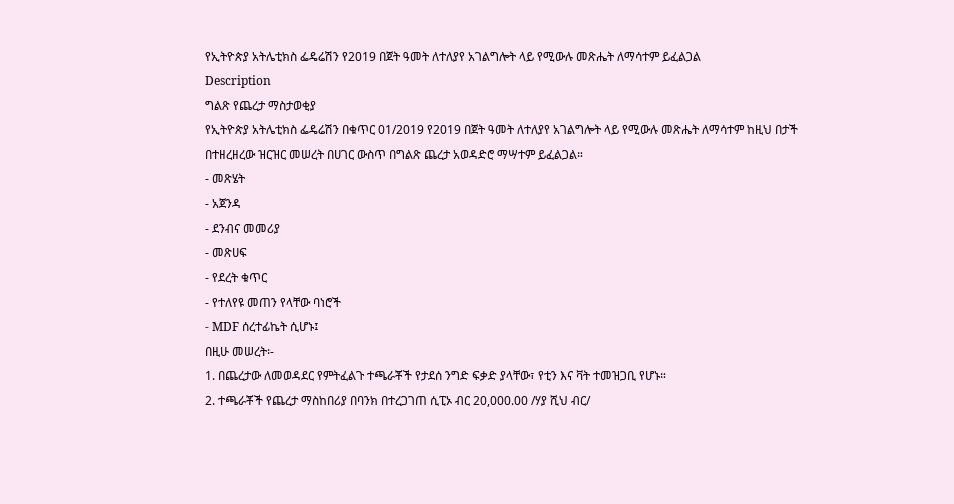የኢትዮጵያ አትሌቲክስ ፌዴሬሽን የ2019 በጀት ዓመት ለተለያየ አገልግሎት ላይ የሚውሉ መጽሔት ለማሳተም ይፈልጋል
Description
ግልጽ የጨረታ ማስታወቂያ
የኢትዮጵያ አትሌቲክስ ፌዴሬሽን በቁጥር 01/2019 የ2019 በጀት ዓመት ለተለያየ አገልግሎት ላይ የሚውሉ መጽሔት ለማሳተም ከዚህ በታች በተዘረዘረው ዝርዝር መሠረት በሀገር ውስጥ በግልጽ ጨረታ አወዳድሮ ማሣተም ይፈልጋል።
- መጽሄት
- አጀንዳ
- ደንብና መመሪያ
- መጽሀፍ
- የደረት ቁጥር
- የተለየዩ መጠን የላቸው ባነሮች
- MDF ሰረተፊኬት ሲሆኑ፤
በዚሁ መሠረት፡-
1. በጨረታው ለመወዳደር የምትፈልጉ ተጫራቾች የታደሰ ንግድ ፍቃድ ያላቸው፣ የቲን እና ቫት ተመዝጋቢ የሆኑ።
2. ተጫራቾች የጨረታ ማስከበሪያ በባንክ በተረጋገጠ ሲፒኦ ብር 20,000.00 /ሃያ ሺህ ብር/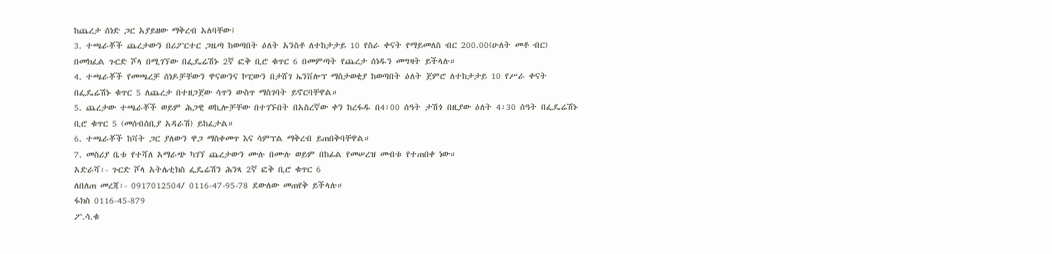ከጨረታ ሰነድ ጋር አያይዘው ማቅረብ አለባቸው፤
3. ተጫራቾች ጨረታውን በሪፖርተር ጋዜጣ ከወጣበት ዕለት አንስቶ ለተከታታይ 10 የስራ ቀናት የማይመለስ ብር 200.00(ሁለት መቶ ብር) በመክፈል ጉርድ ሾላ በሚገኘው በፌዴሬሽኑ 2ኛ ፎቅ ቢሮ ቁጥር 6 በመምጣት የጨረታ ሰነዱን መግዛት ይችላሉ።
4. ተጫራቾች የመጫረቻ ሰነዶቻቸውን ዋናውንና ኮፒውን በታሸገ ኤንቨሎፕ ማስታወቂያ ከወጣበት ዕለት ጀምሮ ለተከታታይ 10 የሥራ ቀናት በፌዴሬሽኑ ቁጥር 5 ለጨረታ በተዘጋጀው ሳጥን ውስጥ ማስገባት ይኖርባቸዋል።
5. ጨረታው ተጫራቾች ወይም ሕጋዊ ወኪሎቻቸው በተገኙበት በአስረኛው ቀን ከረፋዱ በ4፡00 ሰዓት ታሽጎ በዚያው ዕለት 4፡30 ሰዓት በፌዴሬሽኑ ቢሮ ቁጥር 5 (መሰብሰቢያ አዳራሽ) ይከፈታል።
6. ተጫራቾች ከቫት ጋር ያለውን ዋጋ ማስቀመጥ እና ሳምፕል ማቅረብ ይጠበቅባቸዋል።
7. መስሪያ ቤቱ የተሻለ አማራጭ ካገኘ ጨረታውን ሙሉ በሙሉ ወይም በከፊል የመሠረዝ መብቱ የተጠበቀ ነው።
አድራሻ፡- ጉርድ ሾላ አትሌቲክስ ፌዴሬሽን ሕንጻ 2ኛ ፎቅ ቢሮ ቁጥር 6
ለበለጠ መረጃ፡- 0917012504/ 0116-47-95-78 ደውለው መጠየቅ ይችላሉ።
ፋክስ 0116-45-879
ፖ.ሳ.ቁ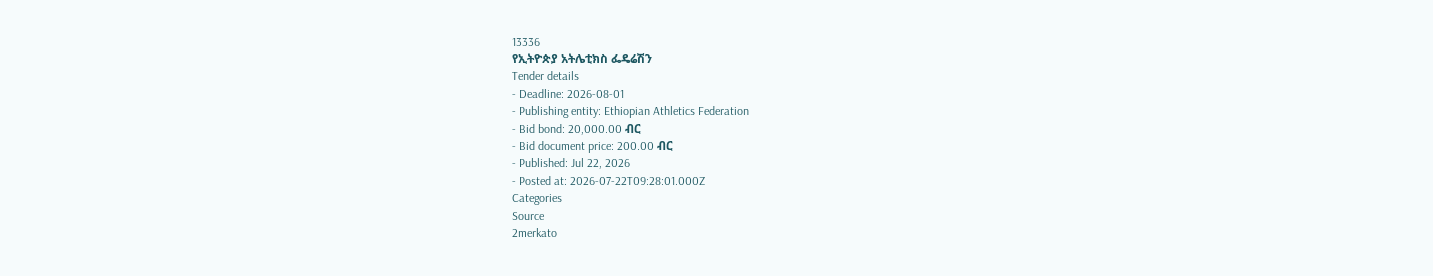13336
የኢትዮጵያ አትሌቲክስ ፌዴሬሽን
Tender details
- Deadline: 2026-08-01
- Publishing entity: Ethiopian Athletics Federation
- Bid bond: 20,000.00 ብር
- Bid document price: 200.00 ብር
- Published: Jul 22, 2026
- Posted at: 2026-07-22T09:28:01.000Z
Categories
Source
2merkato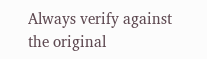Always verify against the original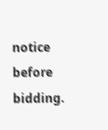notice before bidding.